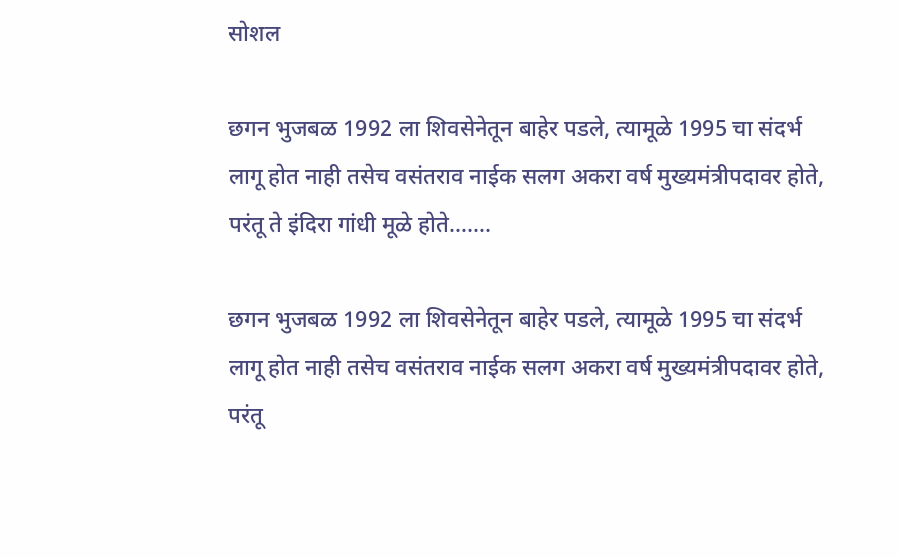सोशल

छगन भुजबळ 1992 ला शिवसेनेतून बाहेर पडले, त्यामूळे 1995 चा संदर्भ लागू होत नाही तसेच वसंतराव नाईक सलग अकरा वर्ष मुख्यमंत्रीपदावर होते, परंतू ते इंदिरा गांधी मूळे होते…….

छगन भुजबळ 1992 ला शिवसेनेतून बाहेर पडले, त्यामूळे 1995 चा संदर्भ लागू होत नाही तसेच वसंतराव नाईक सलग अकरा वर्ष मुख्यमंत्रीपदावर होते, परंतू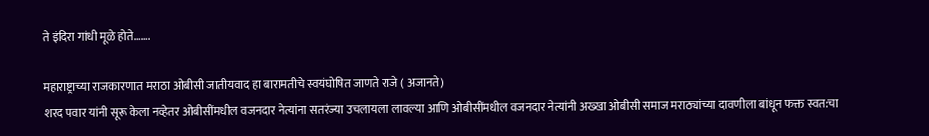ते इंदिरा गांधी मूळे होते…….

महाराष्ट्राच्या राजकारणात मराठा ओबीसी जातीयवाद हा बारामतीचे स्वयंघोषित जाणते राजे ( अजानते)
शरद पवार यांनी सूरू केला नव्हेतर ओबीसींमधील वजनदार नेत्यांना सतरंज्या उचलायला लावल्या आणि ओबीसींमधील वजनदार नेत्यांनी अख्खा ओबीसी समाज मराठ्यांच्या दावणीला बांधून फक्त स्वत:चा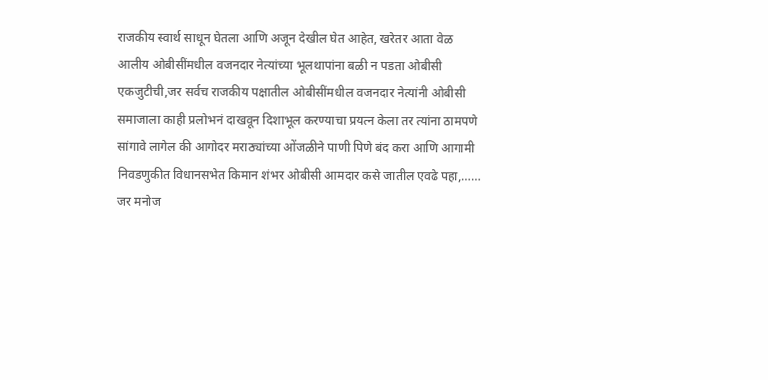राजकीय स्वार्थ साधून घेतला आणि अजून देखील घेत आहेत, खरेतर आता वेळ आलीय ओबीसींमधील वजनदार नेत्यांच्या भूलथापांना बळी न पडता ओबीसी एकजुटीची,जर सर्वच राजकीय पक्षातील ओबीसींमधील वजनदार नेत्यांनी ओबीसी समाजाला काही प्रलोभनं दाखवून दिशाभूल करण्याचा प्रयत्न केला तर त्यांना ठामपणे सांगावे लागेल की आगोदर मराठ्यांच्या ओंजळीने पाणी पिणे बंद करा आणि आगामी निवडणुकीत विधानसभेत किमान शंभर ओबीसी आमदार कसे जातील एवढे पहा,……
जर मनोज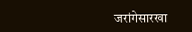जरांगेसारखा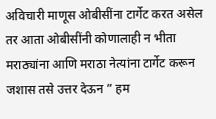अविचारी माणूस ओबीसींना टार्गेट करत असेल
तर आता ओबीसींनी कोणालाही न भीता मराठ्यांना आणि मराठा नेत्यांना टार्गेट करून जशास तसे उत्तर देऊन ” हम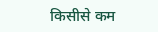किसीसे कम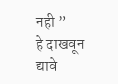नही ”
हे दाखवून द्यावे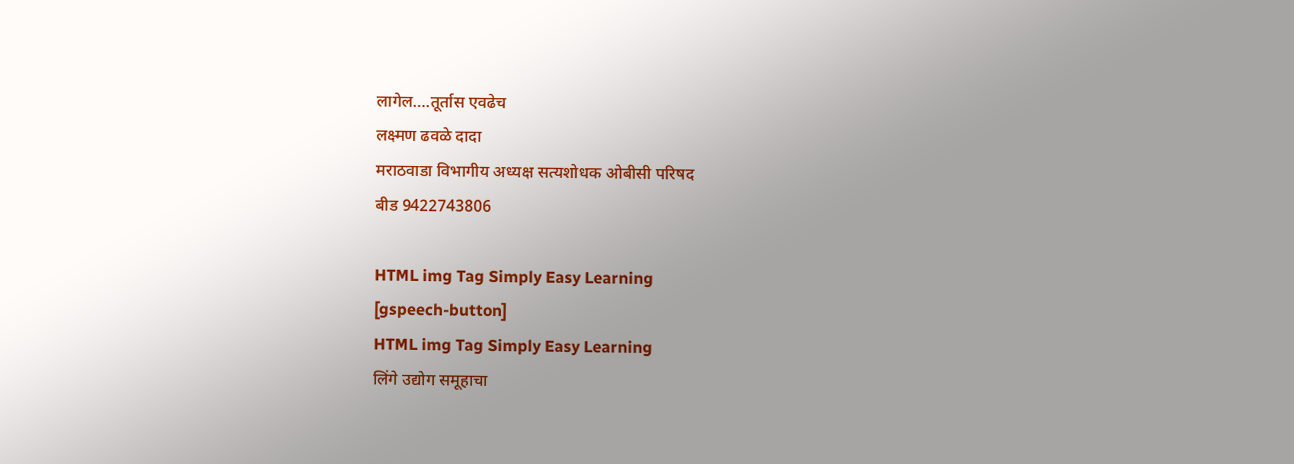लागेल….तूर्तास एवढेच
लक्ष्मण ढवळे दादा
मराठवाडा विभागीय अध्यक्ष सत्यशोधक ओबीसी परिषद
बीड 9422743806

HTML img Tag Simply Easy Learning
[gspeech-button]
HTML img Tag Simply Easy Learning
लिंगे उद्योग समूहाचा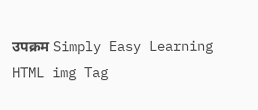उपक्रम Simply Easy Learning
HTML img Tag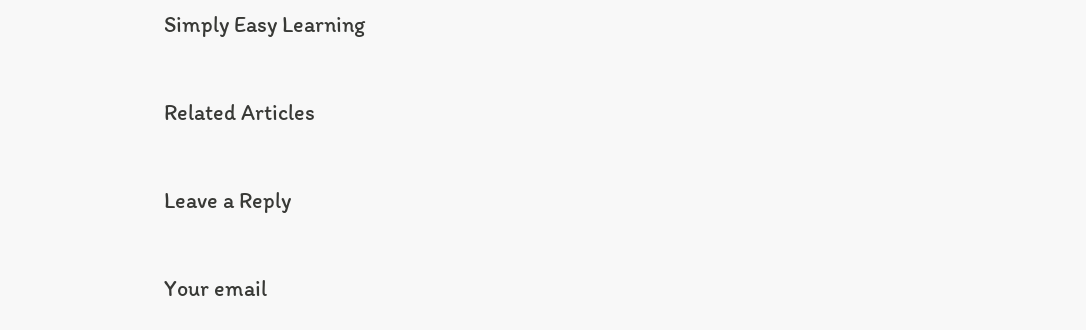Simply Easy Learning

Related Articles

Leave a Reply

Your email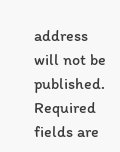address will not be published. Required fields are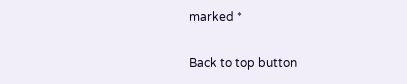marked *

Back to top button